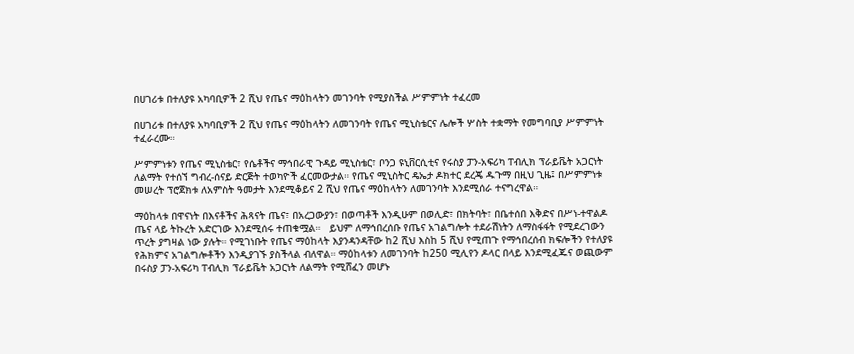በሀገሪቱ በተለያዩ አካባቢዎች 2 ሺህ የጤና ማዕከላትን መገንባት የሚያስችል ሥምምነት ተፈረመ

በሀገሪቱ በተለያዩ አካባቢዎች 2 ሺህ የጤና ማዕከላትን ለመገንባት የጤና ሚኒስቴርና ሌሎች ሦስት ተቋማት የመግባቢያ ሥምምነት ተፈራረሙ።

ሥምምነቱን የጤና ሚኒስቴር፣ የሴቶችና ማኅበራዊ ጉዳይ ሚኒስቴር፣ ቦንጋ ዩኒቨርሲቲና የሩስያ ፓን-አፍሪካ ፐብሊክ ፕራይቬት አጋርነት ለልማት የተሰኘ ግብረ-ሰናይ ድርጅት ተወካዮች ፈርመውታል። የጤና ሚኒስትር ዴኤታ ዶክተር ደረጄ ዱጉማ በዚህ ጊዜ፤ በሥምምነቱ መሠረት ፕሮጀክቱ ለአምስት ዓመታት እንደሚቆይና 2 ሺህ የጤና ማዕከላትን ለመገንባት እንደሚሰራ ተናግረዋል።

ማዕከላቱ በዋናነት በእናቶችና ሕጻናት ጤና፣ በአረጋውያን፣ በወጣቶች እንዲሁም በወሊድ፣ በክትባት፣ በቤተሰበ እቅድና በሥነ-ተዋልዶ ጤና ላይ ትኩረት አድርገው እንደሚሰሩ ተጠቁሟል።   ይህም ለማኅበረሰቡ የጤና አገልግሎት ተደራሽነትን ለማስፋፋት የሚደረገውን ጥረት ያግዛል ነው ያሉት። የሚገነቡት የጤና ማዕከላት እያንዳንዳቸው ከ2 ሺህ እስከ 5 ሺህ የሚጠጉ የማኅበረሰብ ክፍሎችን የተለያዩ የሕክምና አገልግሎቶችን እንዲያገኙ ያስችላል ብለዋል። ማዕከላቱን ለመገንባት ከ250 ሚሊየን ዶላር በላይ እንደሚፈጁና ወጪውም በሩስያ ፓን-አፍሪካ ፐብሊክ ፕራይቬት አጋርነት ለልማት የሚሸፈን መሆኑ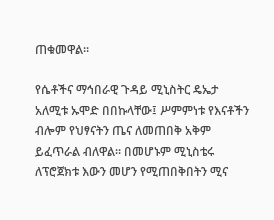ጠቁመዋል።

የሴቶችና ማኅበራዊ ጉዳይ ሚኒስትር ዴኤታ አለሚቱ ኡሞድ በበኩላቸው፤ ሥምምነቱ የእናቶችን ብሎም የህፃናትን ጤና ለመጠበቅ አቅም ይፈጥራል ብለዋል። በመሆኑም ሚኒስቴሩ ለፕሮጀክቱ እውን መሆን የሚጠበቅበትን ሚና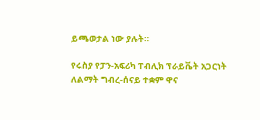ይጫወታል ነው ያሉት።

የሩስያ የፓን-አፍሪካ ፐብሊክ ፕራይቬት አጋርነት ለልማት ግብረ-ሰናይ ተቋም ዋና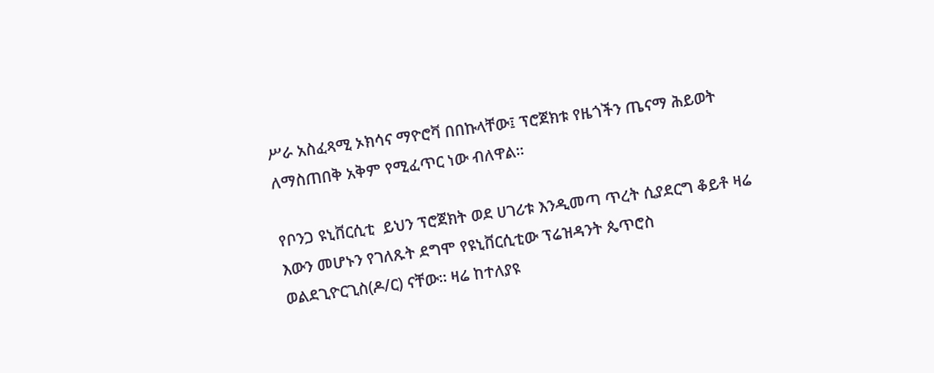ሥራ አስፈጻሚ ኦክሳና ማዮሮቫ በበኩላቸው፤ ፕሮጀክቱ የዜጎችን ጤናማ ሕይወት ለማስጠበቅ አቅም የሚፈጥር ነው ብለዋል።

የቦንጋ ዩኒቨርሲቲ  ይህን ፕሮጀክት ወደ ሀገሪቱ እንዲመጣ ጥረት ሲያደርግ ቆይቶ ዛሬ እውን መሆኑን የገለጹት ደግሞ የዩኒቨርሲቲው ፕሬዝዳንት ጴጥሮስ ወልደጊዮርጊስ(ዶ/ር) ናቸው። ዛሬ ከተለያዩ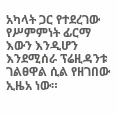አካላት ጋር የተደረገው የሥምምነት ፊርማ እውን እንዲሆን እንደሚሰራ ፕሬዚዳንቱ ገልፀዋል ሲል የዘገበው ኢዜአ ነው።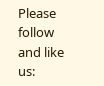Please follow and like us: